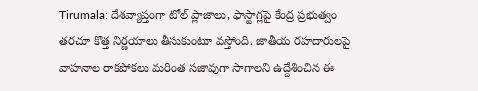Tirumala: దేశవ్యాప్తంగా టోల్ ప్లాజాలు, ఫాస్టాగ్లపై కేంద్ర ప్రభుత్వం తరచూ కొత్త నిర్ణయాలు తీసుకుంటూ వస్తోంది. జాతీయ రహదారులపై వాహనాల రాకపోకలు మరింత సజావుగా సాగాలని ఉద్దేశించిన ఈ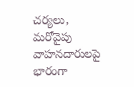చర్యలు, మరోవైపు వాహనదారులపై భారంగా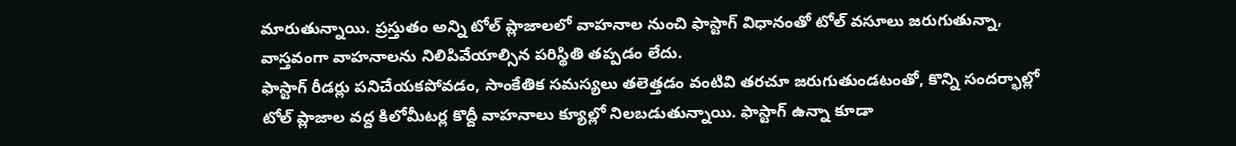మారుతున్నాయి. ప్రస్తుతం అన్ని టోల్ ప్లాజాలలో వాహనాల నుంచి ఫాస్టాగ్ విధానంతో టోల్ వసూలు జరుగుతున్నా, వాస్తవంగా వాహనాలను నిలిపివేయాల్సిన పరిస్థితి తప్పడం లేదు.
ఫాస్టాగ్ రీడర్లు పనిచేయకపోవడం, సాంకేతిక సమస్యలు తలెత్తడం వంటివి తరచూ జరుగుతుండటంతో, కొన్ని సందర్భాల్లో టోల్ ప్లాజాల వద్ద కిలోమీటర్ల కొద్దీ వాహనాలు క్యూల్లో నిలబడుతున్నాయి. ఫాస్టాగ్ ఉన్నా కూడా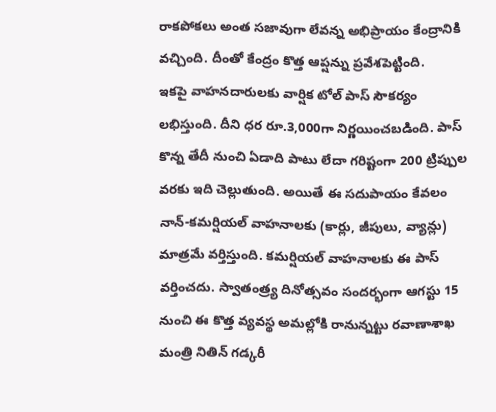రాకపోకలు అంత సజావుగా లేవన్న అభిప్రాయం కేంద్రానికి వచ్చింది. దీంతో కేంద్రం కొత్త ఆప్షన్ను ప్రవేశపెట్టింది.
ఇకపై వాహనదారులకు వార్షిక టోల్ పాస్ సౌకర్యం లభిస్తుంది. దీని ధర రూ.3,000గా నిర్ణయించబడింది. పాస్ కొన్న తేదీ నుంచి ఏడాది పాటు లేదా గరిష్టంగా 200 ట్రిప్పుల వరకు ఇది చెల్లుతుంది. అయితే ఈ సదుపాయం కేవలం నాన్-కమర్షియల్ వాహనాలకు (కార్లు, జీపులు, వ్యాన్లు) మాత్రమే వర్తిస్తుంది. కమర్షియల్ వాహనాలకు ఈ పాస్ వర్తించదు. స్వాతంత్ర్య దినోత్సవం సందర్భంగా ఆగస్టు 15 నుంచి ఈ కొత్త వ్యవస్థ అమల్లోకి రానున్నట్టు రవాణాశాఖ మంత్రి నితిన్ గడ్కరీ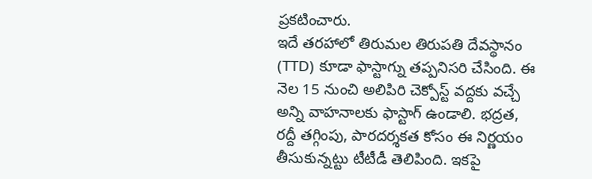ప్రకటించారు.
ఇదే తరహాలో తిరుమల తిరుపతి దేవస్థానం (TTD) కూడా ఫాస్టాగ్ను తప్పనిసరి చేసింది. ఈ నెల 15 నుంచి అలిపిరి చెక్పోస్ట్ వద్దకు వచ్చే అన్ని వాహనాలకు ఫాస్టాగ్ ఉండాలి. భద్రత, రద్దీ తగ్గింపు, పారదర్శకత కోసం ఈ నిర్ణయం తీసుకున్నట్టు టీటీడీ తెలిపింది. ఇకపై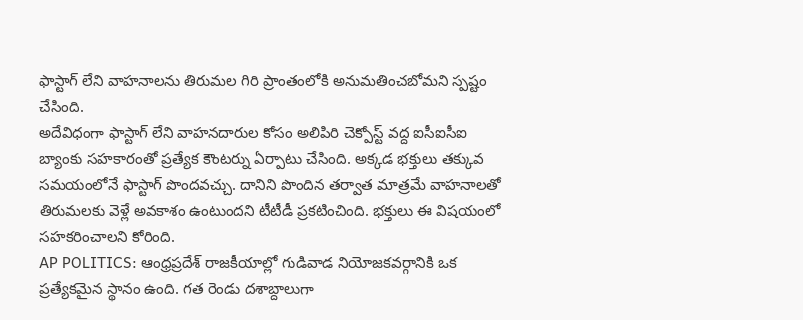ఫాస్టాగ్ లేని వాహనాలను తిరుమల గిరి ప్రాంతంలోకి అనుమతించబోమని స్పష్టం చేసింది.
అదేవిధంగా ఫాస్టాగ్ లేని వాహనదారుల కోసం అలిపిరి చెక్పోస్ట్ వద్ద ఐసీఐసీఐ బ్యాంకు సహకారంతో ప్రత్యేక కౌంటర్ను ఏర్పాటు చేసింది. అక్కడ భక్తులు తక్కువ సమయంలోనే ఫాస్టాగ్ పొందవచ్చు. దానిని పొందిన తర్వాత మాత్రమే వాహనాలతో తిరుమలకు వెళ్లే అవకాశం ఉంటుందని టీటీడీ ప్రకటించింది. భక్తులు ఈ విషయంలో సహకరించాలని కోరింది.
AP POLITICS: ఆంధ్రప్రదేశ్ రాజకీయాల్లో గుడివాడ నియోజకవర్గానికి ఒక ప్రత్యేకమైన స్థానం ఉంది. గత రెండు దశాబ్దాలుగా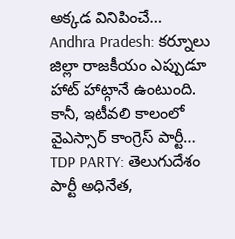అక్కడ వినిపించే…
Andhra Pradesh: కర్నూలు జిల్లా రాజకీయం ఎప్పుడూ హాట్ హాట్గానే ఉంటుంది. కానీ, ఇటీవలి కాలంలో వైఎస్సార్ కాంగ్రెస్ పార్టీ…
TDP PARTY: తెలుగుదేశం పార్టీ అధినేత,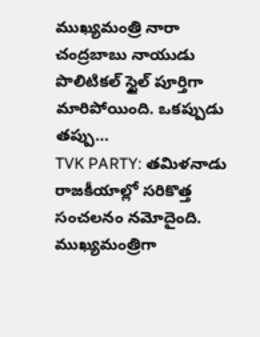ముఖ్యమంత్రి నారా చంద్రబాబు నాయుడు పొలిటికల్ స్టైల్ పూర్తిగా మారిపోయింది. ఒకప్పుడు తప్పు…
TVK PARTY: తమిళనాడు రాజకీయాల్లో సరికొత్త సంచలనం నమోదైంది. ముఖ్యమంత్రిగా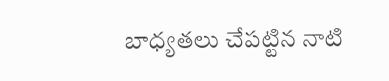బాధ్యతలు చేపట్టిన నాటి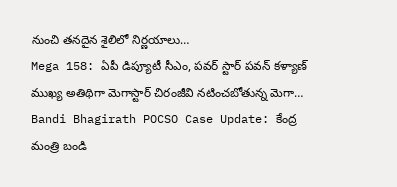నుంచి తనదైన శైలిలో నిర్ణయాలు…
Mega 158: ఏపీ డిప్యూటీ సీఎం, పవర్ స్టార్ పవన్ కళ్యాణ్ ముఖ్య అతిథిగా మెగాస్టార్ చిరంజీవి నటించబోతున్న మెగా…
Bandi Bhagirath POCSO Case Update: కేంద్ర మంత్రి బండి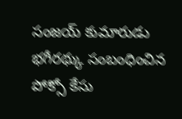సంజయ్ కుమారుడు భగీరథ్కు సంబంధించిన పోక్సో కేసు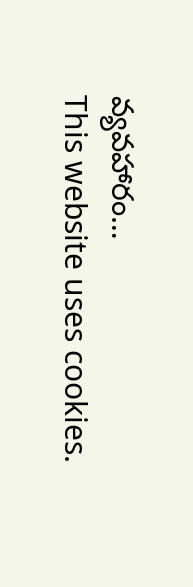వ్యవహారం…
This website uses cookies.